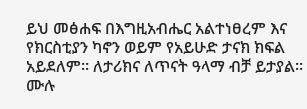ይህ መፅሐፍ በእግዚአብሔር አልተነፀረም እና የክርስቲያን ካኖን ወይም የአይሁድ ታናክ ክፍል አይደለም። ለታሪክና ለጥናት ዓላማ ብቻ ይታያል። ሙሉ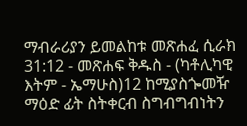ማብራሪያን ይመልከቱ መጽሐፈ ሲራክ 31:12 - መጽሐፍ ቅዱስ - (ካቶሊካዊ እትም - ኤማሁስ)12 ከሚያስጐመዥ ማዕድ ፊት ስትቀርብ ስግብግብነትን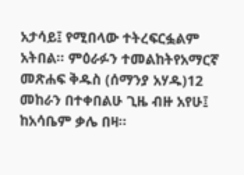አታሳይ፤ የሚበላው ተትረፍርፏልም አትበል። ምዕራፉን ተመልከትየአማርኛ መጽሐፍ ቅዱስ (ሰማንያ አሃዱ)12 መከራን በተቀበልሁ ጊዜ ብዙ አየሁ፤ ከአሳቤም ቃሌ በዛ።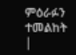ምዕራፉን ተመልከት |